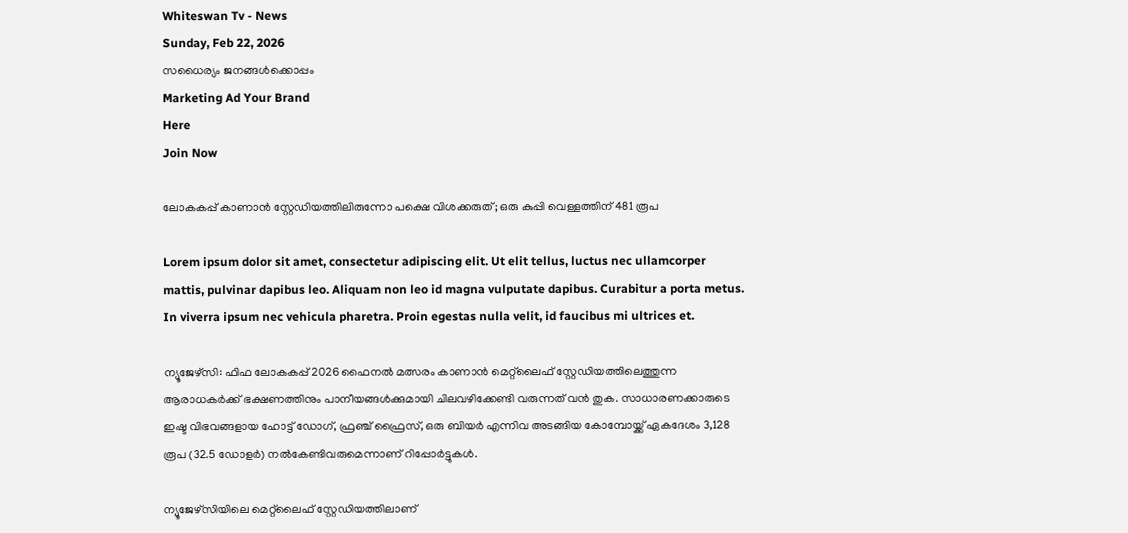Whiteswan Tv - News
Sunday, Feb 22, 2026
സധൈര്യം ജനങ്ങൾക്കൊപ്പം
Marketing Ad Your Brand
Here
Join Now

ലോകകപ്പ് കാണാൻ സ്റ്റേഡിയത്തിലിരുന്നോ പക്ഷെ വിശക്കരുത്; ഒരു കുപ്പി വെള്ളത്തിന് 481 രൂപ

Lorem ipsum dolor sit amet, consectetur adipiscing elit. Ut elit tellus, luctus nec ullamcorper mattis, pulvinar dapibus leo. Aliquam non leo id magna vulputate dapibus. Curabitur a porta metus. In viverra ipsum nec vehicula pharetra. Proin egestas nulla velit, id faucibus mi ultrices et.

ന്യൂജേഴ്‌സി: ഫിഫ ലോകകപ്പ് 2026 ഫൈനൽ മത്സരം കാണാൻ മെറ്റ്‌ലൈഫ് സ്റ്റേഡിയത്തിലെത്തുന്ന ആരാധകർക്ക് ഭക്ഷണത്തിനും പാനീയങ്ങൾക്കുമായി ചിലവഴിക്കേണ്ടി വരുന്നത് വൻ തുക. സാധാരണക്കാരുടെ ഇഷ്ട വിഭവങ്ങളായ ഹോട്ട് ഡോഗ്, ഫ്രഞ്ച് ഫ്രൈസ്, ഒരു ബിയർ എന്നിവ അടങ്ങിയ കോമ്പോയ്ക്ക് ഏകദേശം 3,128 രൂപ (32.5 ഡോളർ) നൽകേണ്ടിവരുമെന്നാണ് റിപ്പോർട്ടുകൾ.

ന്യൂജേഴ്‌സിയിലെ മെറ്റ്‌ലൈഫ് സ്റ്റേഡിയത്തിലാണ്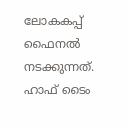ലോകകപ്പ് ഫൈനൽ നടക്കുന്നത്. ഹാഫ് ടൈം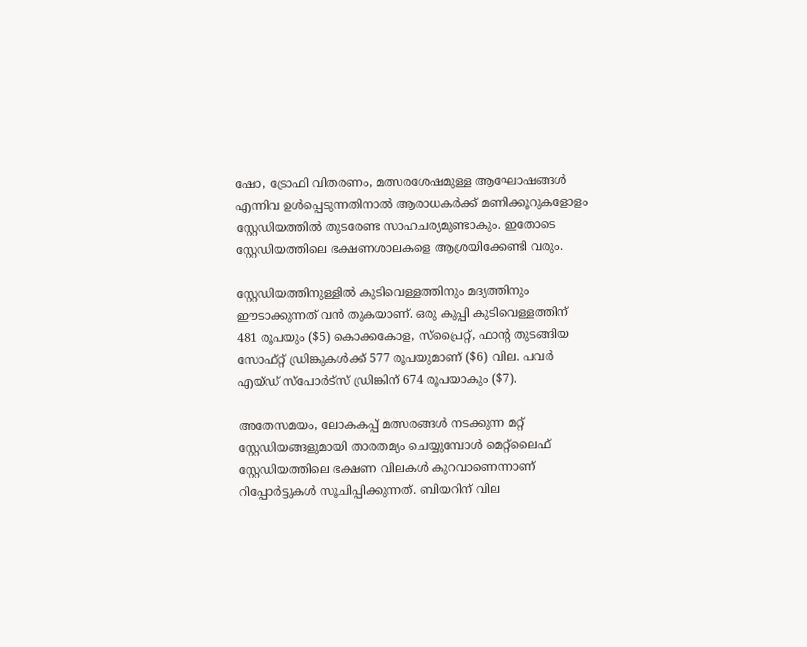ഷോ, ട്രോഫി വിതരണം, മത്സരശേഷമുള്ള ആഘോഷങ്ങൾ എന്നിവ ഉൾപ്പെടുന്നതിനാൽ ആരാധകർക്ക് മണിക്കൂറുകളോളം സ്റ്റേഡിയത്തിൽ തുടരേണ്ട സാഹചര്യമുണ്ടാകും. ഇതോടെ സ്റ്റേഡിയത്തിലെ ഭക്ഷണശാലകളെ ആശ്രയിക്കേണ്ടി വരും.

സ്റ്റേഡിയത്തിനുള്ളിൽ കുടിവെള്ളത്തിനും മദ്യത്തിനും ഈടാക്കുന്നത് വൻ തുകയാണ്. ഒരു കുപ്പി കുടിവെള്ളത്തിന് 481 രൂപയും ($5) കൊക്കകോള, സ്പ്രൈറ്റ്, ഫാന്റ തുടങ്ങിയ സോഫ്റ്റ് ഡ്രിങ്കുകൾക്ക് 577 രൂപയുമാണ് ($6) വില. പവർ എയ്ഡ് സ്പോർട്സ് ഡ്രിങ്കിന് 674 രൂപയാകും ($7).

അതേസമയം, ലോകകപ്പ് മത്സരങ്ങൾ നടക്കുന്ന മറ്റ് സ്റ്റേഡിയങ്ങളുമായി താരതമ്യം ചെയ്യുമ്പോൾ മെറ്റ്‌ലൈഫ് സ്റ്റേഡിയത്തിലെ ഭക്ഷണ വിലകൾ കുറവാണെന്നാണ് റിപ്പോർട്ടുകൾ സൂചിപ്പിക്കുന്നത്. ബിയറിന് വില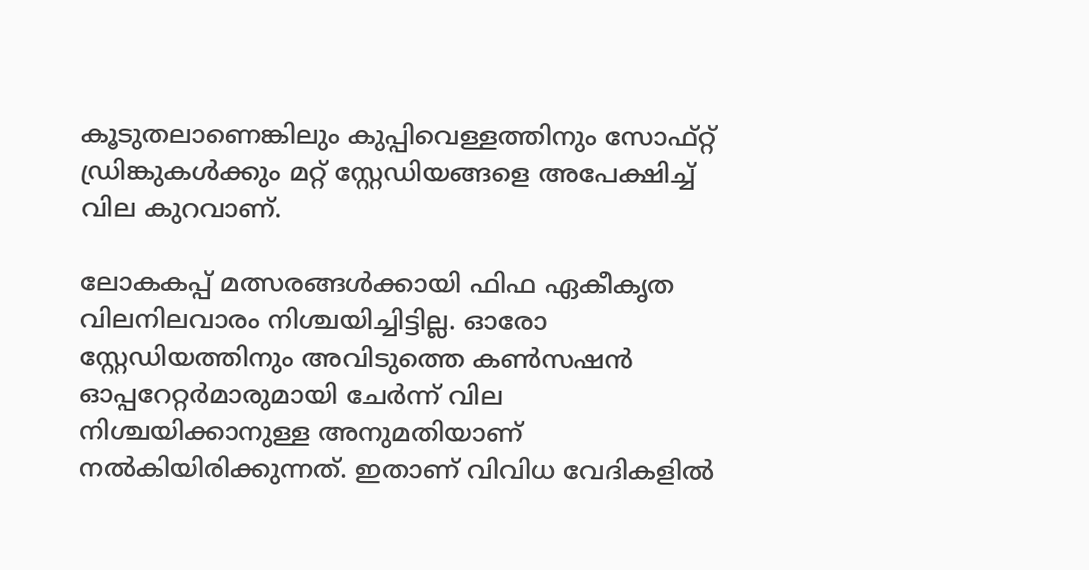കൂടുതലാണെങ്കിലും കുപ്പിവെള്ളത്തിനും സോഫ്റ്റ് ഡ്രിങ്കുകൾക്കും മറ്റ് സ്റ്റേഡിയങ്ങളെ അപേക്ഷിച്ച് വില കുറവാണ്.

ലോകകപ്പ് മത്സരങ്ങൾക്കായി ഫിഫ ഏകീകൃത വിലനിലവാരം നിശ്ചയിച്ചിട്ടില്ല. ഓരോ സ്റ്റേഡിയത്തിനും അവിടുത്തെ കൺസഷൻ ഓപ്പറേറ്റർമാരുമായി ചേർന്ന് വില നിശ്ചയിക്കാനുള്ള അനുമതിയാണ് നൽകിയിരിക്കുന്നത്. ഇതാണ് വിവിധ വേദികളിൽ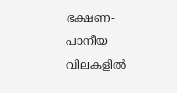ഭക്ഷണ-പാനീയ വിലകളിൽ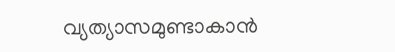വ്യത്യാസമുണ്ടാകാൻ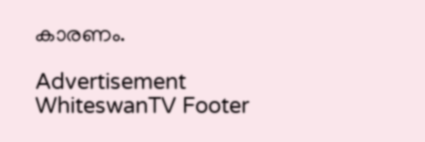കാരണം.

Advertisement
WhiteswanTV Footer